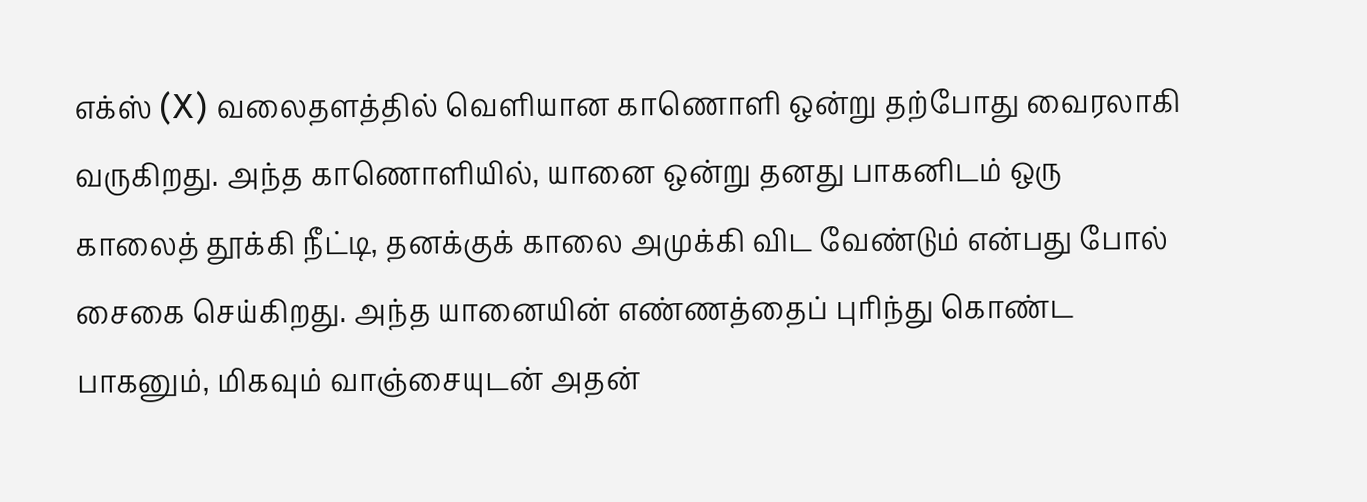எக்ஸ் (X) வலைதளத்தில் வெளியான காணொளி ஒன்று தற்போது வைரலாகி வருகிறது. அந்த காணொளியில், யானை ஒன்று தனது பாகனிடம் ஒரு காலைத் தூக்கி நீட்டி, தனக்குக் காலை அமுக்கி விட வேண்டும் என்பது போல் சைகை செய்கிறது. அந்த யானையின் எண்ணத்தைப் புரிந்து கொண்ட பாகனும், மிகவும் வாஞ்சையுடன் அதன்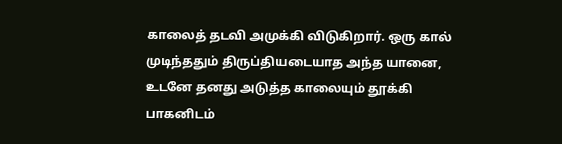காலைத் தடவி அமுக்கி விடுகிறார். ஒரு கால் முடிந்ததும் திருப்தியடையாத அந்த யானை, உடனே தனது அடுத்த காலையும் தூக்கி பாகனிடம்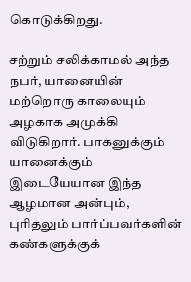கொடுக்கிறது.

சற்றும் சலிக்காமல் அந்த நபர், யானையின் மற்றொரு காலையும் அழகாக அமுக்கி விடுகிறார். பாகனுக்கும் யானைக்கும் இடையேயான இந்த ஆழமான அன்பும், புரிதலும் பார்ப்பவர்களின் கண்களுக்குக்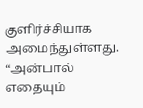குளிர்ச்சியாக அமைந்துள்ளது. “அன்பால் எதையும்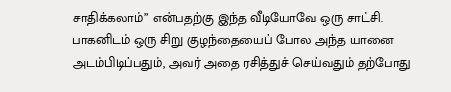சாதிக்கலாம்” என்பதற்கு இந்த வீடியோவே ஒரு சாட்சி. பாகனிடம் ஒரு சிறு குழந்தையைப் போல அந்த யானை அடம்பிடிப்பதும், அவர் அதை ரசித்துச் செய்வதும் தற்போது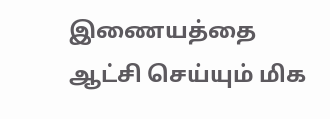இணையத்தை ஆட்சி செய்யும் மிக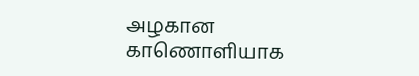அழகான காணொளியாக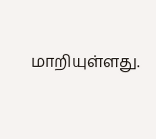மாறியுள்ளது.